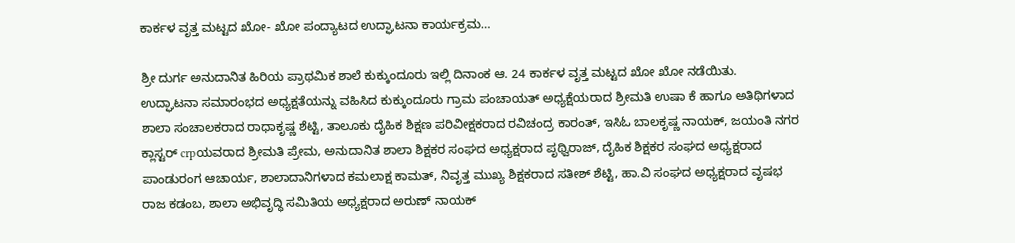ಕಾರ್ಕಳ ವೃತ್ತ ಮಟ್ಟದ ಖೋ- ಖೋ ಪಂದ್ಯಾಟದ ಉದ್ಘಾಟನಾ ಕಾರ್ಯಕ್ರಮ…

ಶ್ರೀ ದುರ್ಗ ಅನುದಾನಿತ ಹಿರಿಯ ಪ್ರಾಥಮಿಕ ಶಾಲೆ ಕುಕ್ಕುಂದೂರು ಇಲ್ಲಿ ದಿನಾಂಕ ಆ. 24 ಕಾರ್ಕಳ ವೃತ್ತ ಮಟ್ಟದ ಖೋ ಖೋ ನಡೆಯಿತು.
ಉದ್ಘಾಟನಾ ಸಮಾರಂಭದ ಅಧ್ಯಕ್ಷತೆಯನ್ನು ವಹಿಸಿದ ಕುಕ್ಕುಂದೂರು ಗ್ರಾಮ ಪಂಚಾಯತ್ ಅಧ್ಯಕ್ಷೆಯರಾದ ಶ್ರೀಮತಿ ಉಷಾ ಕೆ ಹಾಗೂ ಅತಿಥಿಗಳಾದ ಶಾಲಾ ಸಂಚಾಲಕರಾದ ರಾಧಾಕೃಷ್ಣ ಶೆಟ್ಟಿ, ತಾಲೂಕು ದೈಹಿಕ ಶಿಕ್ಷಣ ಪರಿವೀಕ್ಷಕರಾದ ರವಿಚಂದ್ರ ಕಾರಂತ್, ಇಸಿಓ ಬಾಲಕೃಷ್ಣ ನಾಯಕ್, ಜಯಂತಿ ನಗರ ಕ್ಲಾಸ್ಟರ್ crpಯವರಾದ ಶ್ರೀಮತಿ ಪ್ರೇಮ, ಅನುದಾನಿತ ಶಾಲಾ ಶಿಕ್ಷಕರ ಸಂಘದ ಅಧ್ಯಕ್ಷರಾದ ಪೃಥ್ವಿರಾಜ್, ದೈಹಿಕ ಶಿಕ್ಷಕರ ಸಂಘದ ಅಧ್ಯಕ್ಷರಾದ ಪಾಂಡುರಂಗ ಆಚಾರ್ಯ, ಶಾಲಾದಾನಿಗಳಾದ ಕಮಲಾಕ್ಷ ಕಾಮತ್, ನಿವೃತ್ತ ಮುಖ್ಯ ಶಿಕ್ಷಕರಾದ ಸತೀಶ್ ಶೆಟ್ಟಿ, ಹಾ.ವಿ ಸಂಘದ ಅಧ್ಯಕ್ಷರಾದ ವೃಷಭ ರಾಜ ಕಡಂಬ, ಶಾಲಾ ಅಭಿವೃದ್ಧಿ ಸಮಿತಿಯ ಅಧ್ಯಕ್ಷರಾದ ಅರುಣ್ ನಾಯಕ್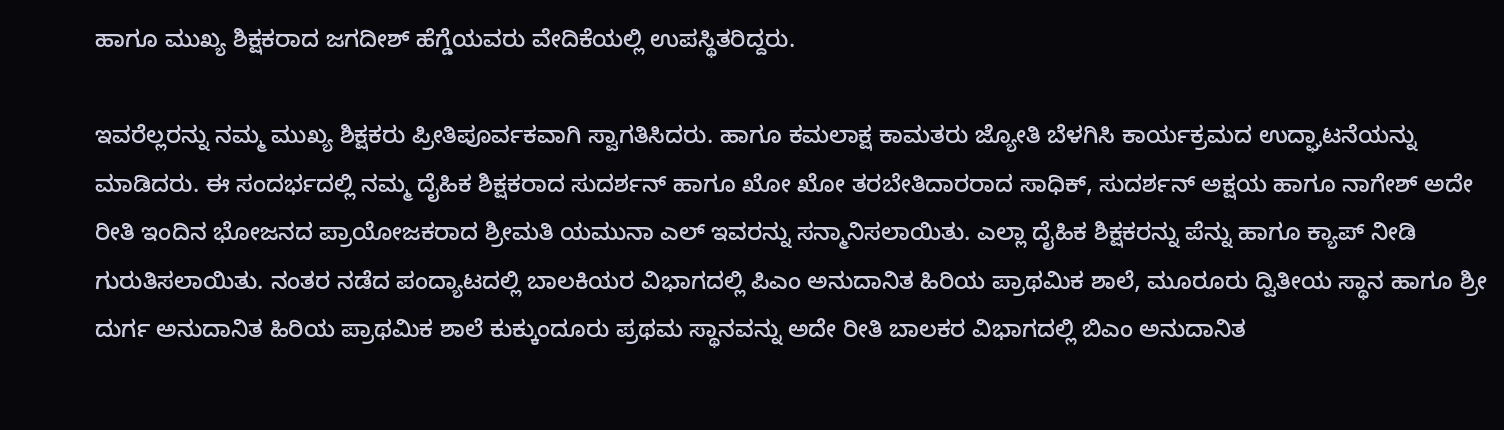ಹಾಗೂ ಮುಖ್ಯ ಶಿಕ್ಷಕರಾದ ಜಗದೀಶ್ ಹೆಗ್ಡೆಯವರು ವೇದಿಕೆಯಲ್ಲಿ ಉಪಸ್ಥಿತರಿದ್ದರು.

ಇವರೆಲ್ಲರನ್ನು ನಮ್ಮ ಮುಖ್ಯ ಶಿಕ್ಷಕರು ಪ್ರೀತಿಪೂರ್ವಕವಾಗಿ ಸ್ವಾಗತಿಸಿದರು. ಹಾಗೂ ಕಮಲಾಕ್ಷ ಕಾಮತರು ಜ್ಯೋತಿ ಬೆಳಗಿಸಿ ಕಾರ್ಯಕ್ರಮದ ಉದ್ಘಾಟನೆಯನ್ನು ಮಾಡಿದರು. ಈ ಸಂದರ್ಭದಲ್ಲಿ ನಮ್ಮ ದೈಹಿಕ ಶಿಕ್ಷಕರಾದ ಸುದರ್ಶನ್ ಹಾಗೂ ಖೋ ಖೋ ತರಬೇತಿದಾರರಾದ ಸಾಧಿಕ್, ಸುದರ್ಶನ್ ಅಕ್ಷಯ ಹಾಗೂ ನಾಗೇಶ್ ಅದೇ ರೀತಿ ಇಂದಿನ ಭೋಜನದ ಪ್ರಾಯೋಜಕರಾದ ಶ್ರೀಮತಿ ಯಮುನಾ ಎಲ್ ಇವರನ್ನು ಸನ್ಮಾನಿಸಲಾಯಿತು. ಎಲ್ಲಾ ದೈಹಿಕ ಶಿಕ್ಷಕರನ್ನು ಪೆನ್ನು ಹಾಗೂ ಕ್ಯಾಪ್ ನೀಡಿ ಗುರುತಿಸಲಾಯಿತು. ನಂತರ ನಡೆದ ಪಂದ್ಯಾಟದಲ್ಲಿ ಬಾಲಕಿಯರ ವಿಭಾಗದಲ್ಲಿ ಪಿಎಂ ಅನುದಾನಿತ ಹಿರಿಯ ಪ್ರಾಥಮಿಕ ಶಾಲೆ, ಮೂರೂರು ದ್ವಿತೀಯ ಸ್ಥಾನ ಹಾಗೂ ಶ್ರೀ ದುರ್ಗ ಅನುದಾನಿತ ಹಿರಿಯ ಪ್ರಾಥಮಿಕ ಶಾಲೆ ಕುಕ್ಕುಂದೂರು ಪ್ರಥಮ ಸ್ಥಾನವನ್ನು ಅದೇ ರೀತಿ ಬಾಲಕರ ವಿಭಾಗದಲ್ಲಿ ಬಿಎಂ ಅನುದಾನಿತ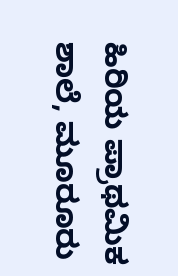ಹಿರಿಯ ಪ್ರಾಥಮಿಕ ಶಾಲೆ, ಮೂರೂರು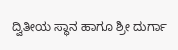ದ್ವಿತೀಯ ಸ್ಥಾನ ಹಾಗೂ ಶ್ರೀ ದುರ್ಗಾ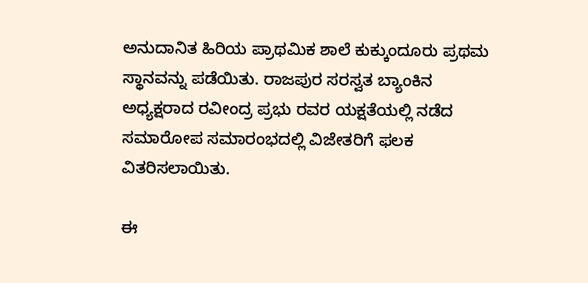ಅನುದಾನಿತ ಹಿರಿಯ ಪ್ರಾಥಮಿಕ ಶಾಲೆ ಕುಕ್ಕುಂದೂರು ಪ್ರಥಮ ಸ್ಥಾನವನ್ನು ಪಡೆಯಿತು. ರಾಜಪುರ ಸರಸ್ವತ ಬ್ಯಾಂಕಿನ ಅಧ್ಯಕ್ಷರಾದ ರವೀಂದ್ರ ಪ್ರಭು ರವರ ಯಕ್ಷತೆಯಲ್ಲಿ ನಡೆದ ಸಮಾರೋಪ ಸಮಾರಂಭದಲ್ಲಿ ವಿಜೇತರಿಗೆ ಫಲಕ ವಿತರಿಸಲಾಯಿತು.

ಈ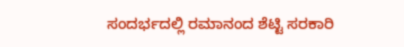ಸಂದರ್ಭದಲ್ಲಿ ರಮಾನಂದ ಶೆಟ್ಟಿ ಸರಕಾರಿ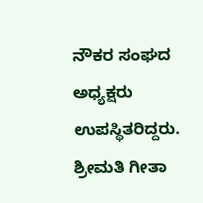ನೌಕರ ಸಂಘದ ಅಧ್ಯಕ್ಷರು ಉಪಸ್ಥಿತರಿದ್ದರು. ಶ್ರೀಮತಿ ಗೀತಾ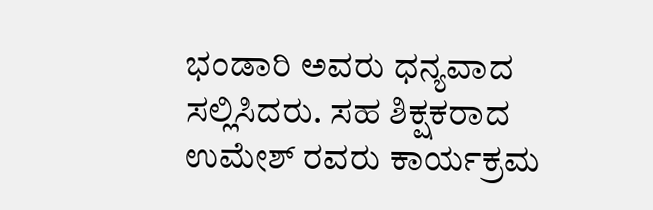ಭಂಡಾರಿ ಅವರು ಧನ್ಯವಾದ ಸಲ್ಲಿಸಿದರು. ಸಹ ಶಿಕ್ಷಕರಾದ ಉಮೇಶ್ ರವರು ಕಾರ್ಯಕ್ರಮ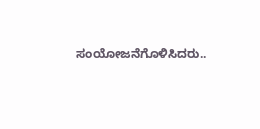ಸಂಯೋಜನೆಗೊಳಿಸಿದರು..